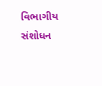વિભાગીય સંશોધન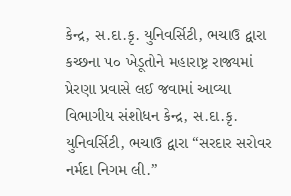કેન્દ્ર, સ.દા.કૃ. યુનિવર્સિટી, ભચાઉ દ્વારા કચ્છના ૫૦ ખેડૂતોને મહારાષ્ટ્ર રાજ્યમાં પ્રેરણા પ્રવાસે લઈ જવામાં આવ્યા
વિભાગીય સંશોધન કેન્દ્ર, સ.દા.કૃ. યુનિવર્સિટી, ભચાઉ દ્વારા “સરદાર સરોવર નર્મદા નિગમ લી.”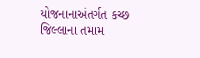યોજનાનાઅંતર્ગત કચ્છ જિલ્લાના તમામ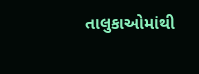તાલુકાઓમાંથી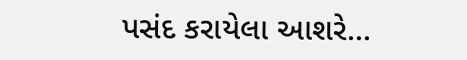પસંદ કરાયેલા આશરે...